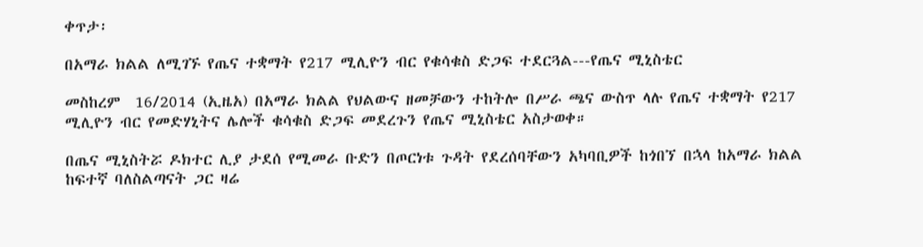ቀጥታ፡

በአማራ ክልል ለሚገኙ የጤና ተቋማት የ217 ሚሊዮን ብር የቁሳቁስ ድጋፍ ተደርጓል---የጤና ሚኒስቴር

መስከረም  16/2014 (ኢዜአ) በአማራ ክልል የህልውና ዘመቻውን ተከትሎ በሥራ ጫና ውስጥ ላሉ የጤና ተቋማት የ217 ሚሊዮን ብር የመድሃኒትና ሌሎች ቁሳቁስ ድጋፍ መደረጉን የጤና ሚኒስቴር አስታወቀ።

በጤና ሚኒስትሯ ዶክተር ሊያ ታደሰ የሚመራ ቡድን በጦርነቱ ጉዳት የደረሰባቸውን አካባቢዎች ከጎበኘ በኋላ ከአማራ ክልል ከፍተኛ ባለስልጣናት ጋር ዛሬ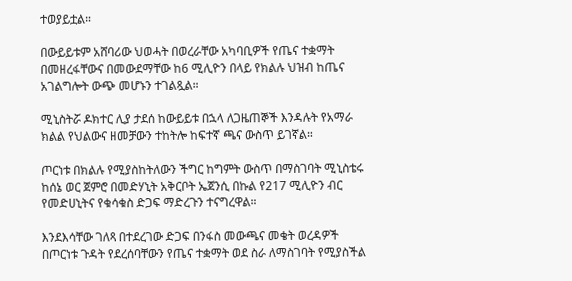ተወያይቷል።

በውይይቱም አሸባሪው ህወሓት በወረራቸው አካባቢዎች የጤና ተቋማት በመዘረፋቸውና በመውደማቸው ከ6 ሚሊዮን በላይ የክልሉ ህዝብ ከጤና አገልግሎት ውጭ መሆኑን ተገልጿል።

ሚኒስትሯ ዶክተር ሊያ ታደሰ ከውይይቱ በኋላ ለጋዜጠኞች እንዳሉት የአማራ ክልል የህልውና ዘመቻውን ተከትሎ ከፍተኛ ጫና ውስጥ ይገኛል።

ጦርነቱ በክልሉ የሚያስከትለውን ችግር ከግምት ውስጥ በማስገባት ሚኒስቴሩ ከሰኔ ወር ጀምሮ በመድሃኒት አቅርቦት ኤጀንሲ በኩል የ217 ሚሊዮን ብር የመድሀኒትና የቁሳቁስ ድጋፍ ማድረጉን ተናግረዋል።

እንደእሳቸው ገለጻ በተደረገው ድጋፍ በንፋስ መውጫና መቄት ወረዳዎች በጦርነቱ ጉዳት የደረሰባቸውን የጤና ተቋማት ወደ ስራ ለማስገባት የሚያስችል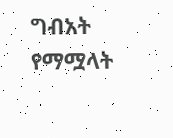ግብአት የማሟላት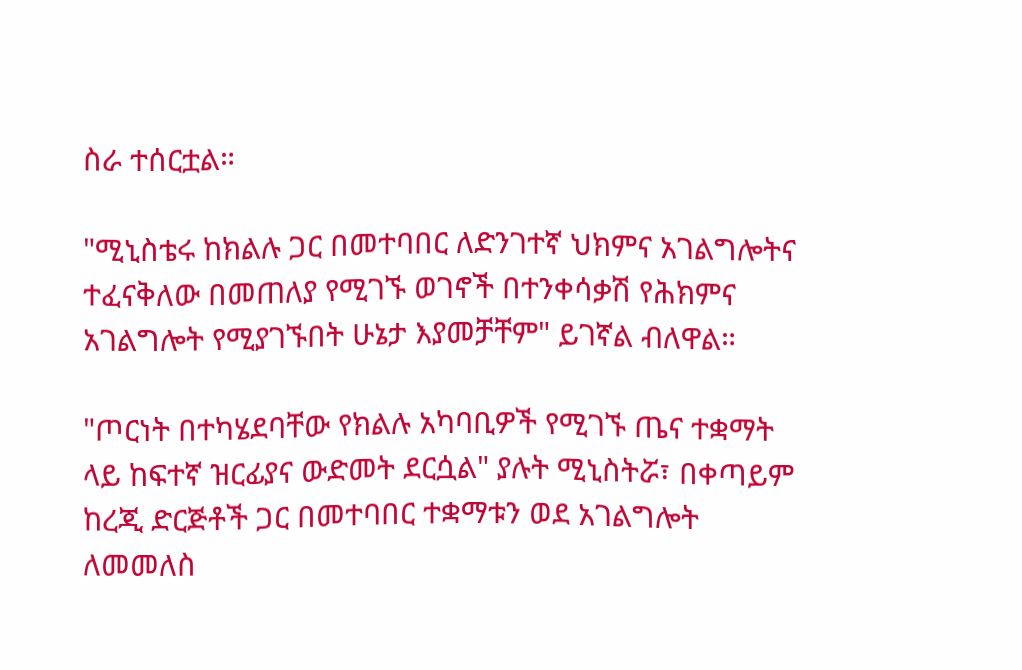ስራ ተሰርቷል።

"ሚኒስቴሩ ከክልሉ ጋር በመተባበር ለድንገተኛ ህክምና አገልግሎትና ተፈናቅለው በመጠለያ የሚገኙ ወገኖች በተንቀሳቃሽ የሕክምና አገልግሎት የሚያገኙበት ሁኔታ እያመቻቸም" ይገኛል ብለዋል።

"ጦርነት በተካሄደባቸው የክልሉ አካባቢዎች የሚገኙ ጤና ተቋማት ላይ ከፍተኛ ዝርፊያና ውድመት ደርሷል" ያሉት ሚኒስትሯ፣ በቀጣይም ከረጂ ድርጅቶች ጋር በመተባበር ተቋማቱን ወደ አገልግሎት ለመመለስ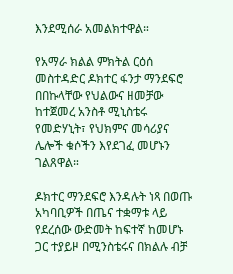እንደሚሰራ አመልክተዋል።

የአማራ ክልል ምክትል ርዕሰ መስተዳድር ዶክተር ፋንታ ማንደፍሮ በበኩላቸው የህልውና ዘመቻው ከተጀመረ አንስቶ ሚኒስቴሩ የመድሃኒት፣ የህክምና መሳሪያና ሌሎች ቁሶችን እየደገፈ መሆኑን ገልጸዋል።

ዶክተር ማንደፍሮ እንዳሉት ነጻ በወጡ አካባቢዎች በጤና ተቋማቱ ላይ የደረሰው ውድመት ከፍተኛ ከመሆኑ ጋር ተያይዞ በሚንስቴሩና በክልሉ ብቻ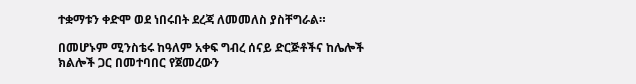ተቋማቱን ቀድሞ ወደ ነበሩበት ደረጃ ለመመለስ ያስቸግራል።

በመሆኑም ሚንስቴሩ ከዓለም አቀፍ ግብረ ሰናይ ድርጅቶችና ከሌሎች ክልሎች ጋር በመተባበር የጀመረውን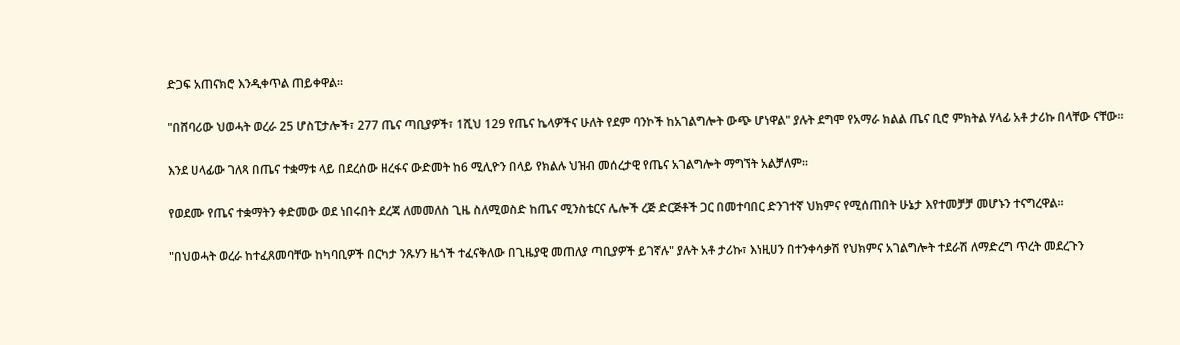ድጋፍ አጠናክሮ እንዲቀጥል ጠይቀዋል።

"በሸባሪው ህወሓት ወረራ 25 ሆስፒታሎች፣ 277 ጤና ጣቢያዎች፣ 1ሺህ 129 የጤና ኬላዎችና ሁለት የደም ባንኮች ከአገልግሎት ውጭ ሆነዋል" ያሉት ደግሞ የአማራ ክልል ጤና ቢሮ ምክትል ሃላፊ አቶ ታሪኩ በላቸው ናቸው።

እንደ ሀላፊው ገለጻ በጤና ተቋማቱ ላይ በደረሰው ዘረፋና ውድመት ከ6 ሚሊዮን በላይ የክልሉ ህዝብ መሰረታዊ የጤና አገልግሎት ማግኘት አልቻለም።

የወደሙ የጤና ተቋማትን ቀድመው ወደ ነበሩበት ደረጃ ለመመለስ ጊዜ ስለሚወስድ ከጤና ሚንስቴርና ሌሎች ረጅ ድርጅቶች ጋር በመተባበር ድንገተኛ ህክምና የሚሰጠበት ሁኔታ እየተመቻቻ መሆኑን ተናግረዋል።

"በህወሓት ወረራ ከተፈጸመባቸው ከካባቢዎች በርካታ ንጹሃን ዜጎች ተፈናቅለው በጊዜያዊ መጠለያ ጣቢያዎች ይገኛሉ" ያሉት አቶ ታሪኩ፣ እነዚሀን በተንቀሳቃሽ የህክምና አገልግሎት ተደራሽ ለማድረግ ጥረት መደረጉን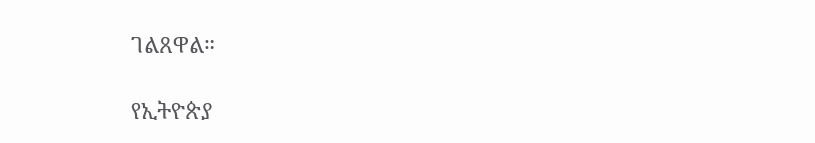ገልጸዋል።

የኢትዮጵያ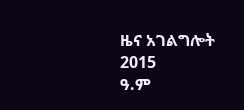ዜና አገልግሎት
2015
ዓ.ም